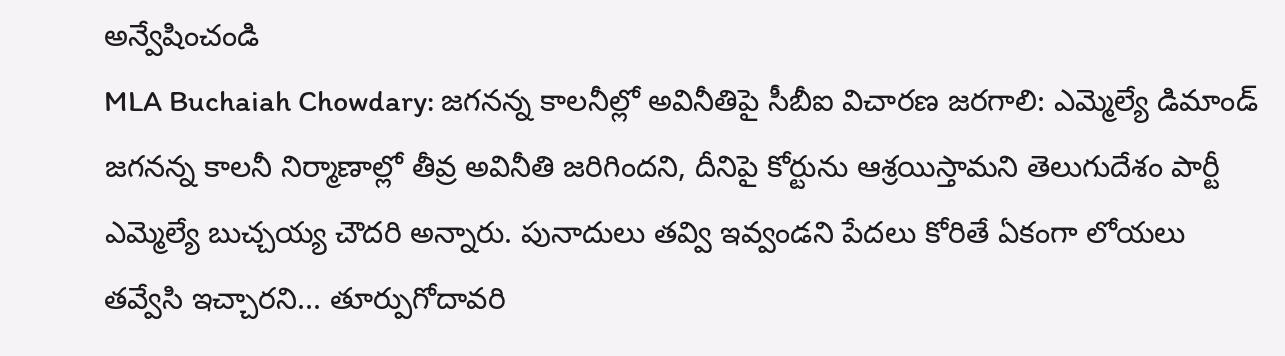అన్వేషించండి
MLA Buchaiah Chowdary: జగనన్న కాలనీల్లో అవినీతిపై సీబీఐ విచారణ జరగాలి: ఎమ్మెల్యే డిమాండ్
జగనన్న కాలనీ నిర్మాణాల్లో తీవ్ర అవినీతి జరిగిందని, దీనిపై కోర్టును ఆశ్రయిస్తామని తెలుగుదేశం పార్టీ ఎమ్మెల్యే బుచ్చయ్య చౌదరి అన్నారు. పునాదులు తవ్వి ఇవ్వండని పేదలు కోరితే ఏకంగా లోయలు తవ్వేసి ఇచ్చారని... తూర్పుగోదావరి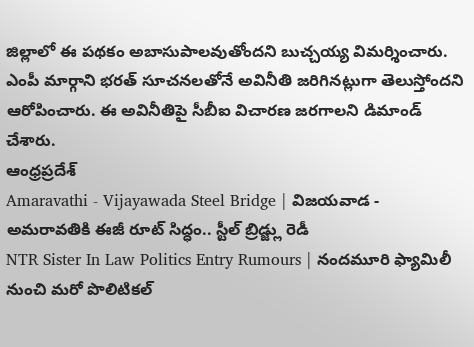జిల్లాలో ఈ పథకం అబాసుపాలవుతోందని బుచ్చయ్య విమర్శించారు. ఎంపీ మార్గాని భరత్ సూచనలతోనే అవినీతి జరిగినట్లుగా తెలుస్తోందని ఆరోపించారు. ఈ అవినీతిపై సీబీఐ విచారణ జరగాలని డిమాండ్ చేశారు.
ఆంధ్రప్రదేశ్
Amaravathi - Vijayawada Steel Bridge | విజయవాడ - అమరావతికి ఈజీ రూట్ సిద్ధం.. స్టీల్ బ్రిడ్జ్లు రెడీ
NTR Sister In Law Politics Entry Rumours | నందమూరి ఫ్యామిలీ నుంచి మరో పొలిటికల్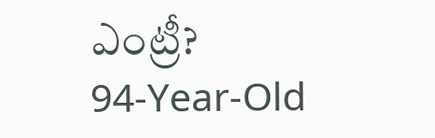ఎంట్రీ?
94-Year-Old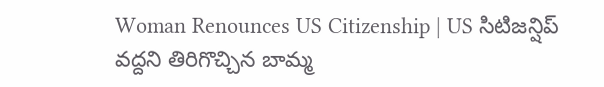Woman Renounces US Citizenship | US సిటిజన్షిప్ వద్దని తిరిగొచ్చిన బామ్మ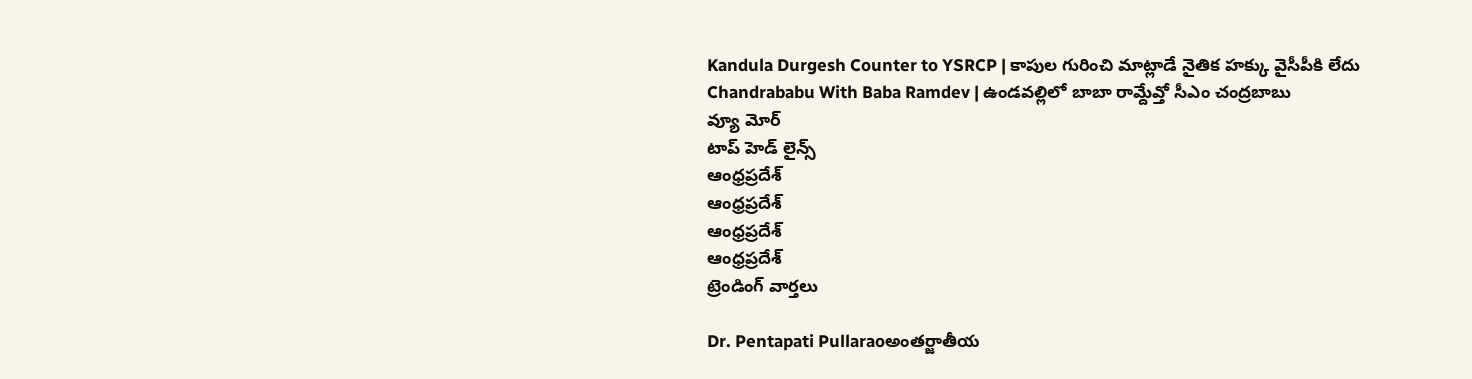Kandula Durgesh Counter to YSRCP | కాపుల గురించి మాట్లాడే నైతిక హక్కు వైసీపీకి లేదు
Chandrababu With Baba Ramdev | ఉండవల్లిలో బాబా రామ్దేవ్తో సీఎం చంద్రబాబు
వ్యూ మోర్
టాప్ హెడ్ లైన్స్
ఆంధ్రప్రదేశ్
ఆంధ్రప్రదేశ్
ఆంధ్రప్రదేశ్
ఆంధ్రప్రదేశ్
ట్రెండింగ్ వార్తలు

Dr. Pentapati Pullaraoఅంతర్జాతీయ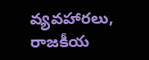వ్యవహారలు, రాజకీయ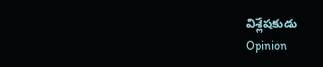విశ్లేషకుడు
Opinion